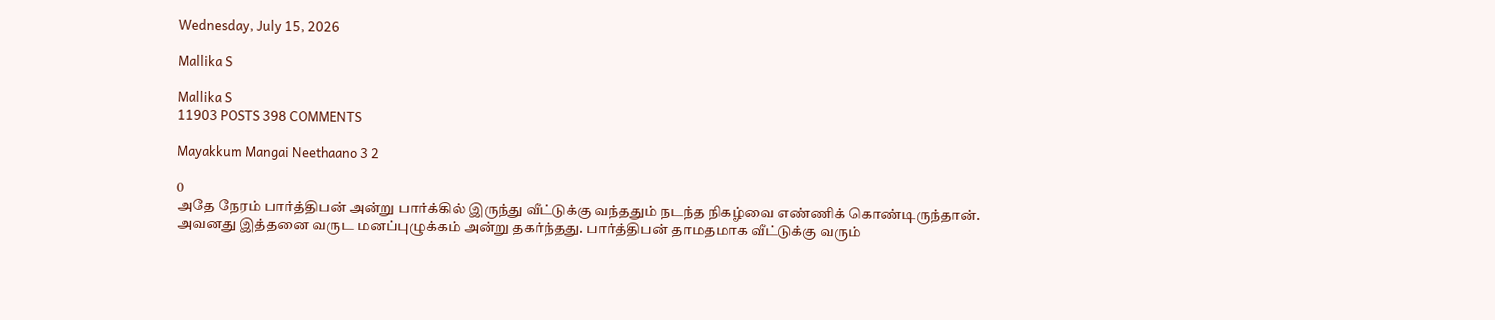Wednesday, July 15, 2026

Mallika S

Mallika S
11903 POSTS 398 COMMENTS

Mayakkum Mangai Neethaano 3 2

0
அதே நேரம் பார்த்திபன் அன்று பார்க்கில் இருந்து வீட்டுக்கு வந்ததும் நடந்த நிகழ்வை எண்ணிக் கொண்டிருந்தான். அவனது இத்தனை வருட மனப்புழுக்கம் அன்று தகர்ந்தது. பார்த்திபன் தாமதமாக வீட்டுக்கு வரும்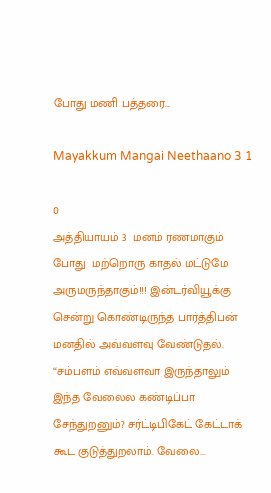போது மணி பத்தரை...

Mayakkum Mangai Neethaano 3 1

0
அத்தியாயம் 3  மனம் ரணமாகும் போது  மற்றொரு காதல் மட்டுமே  அருமருந்தாகும்!!! இன்டர்வியூக்கு சென்று கொண்டிருந்த பார்த்திபன் மனதில் அவ்வளவு வேண்டுதல். “சம்பளம் எவ்வளவா இருந்தாலும் இந்த வேலைல கண்டிப்பா சேந்துறனும்? சர்ட்டிபிகேட் கேட்டாக் கூட குடுத்துறலாம். வேலை...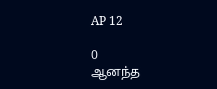AP 12

0
ஆனந்த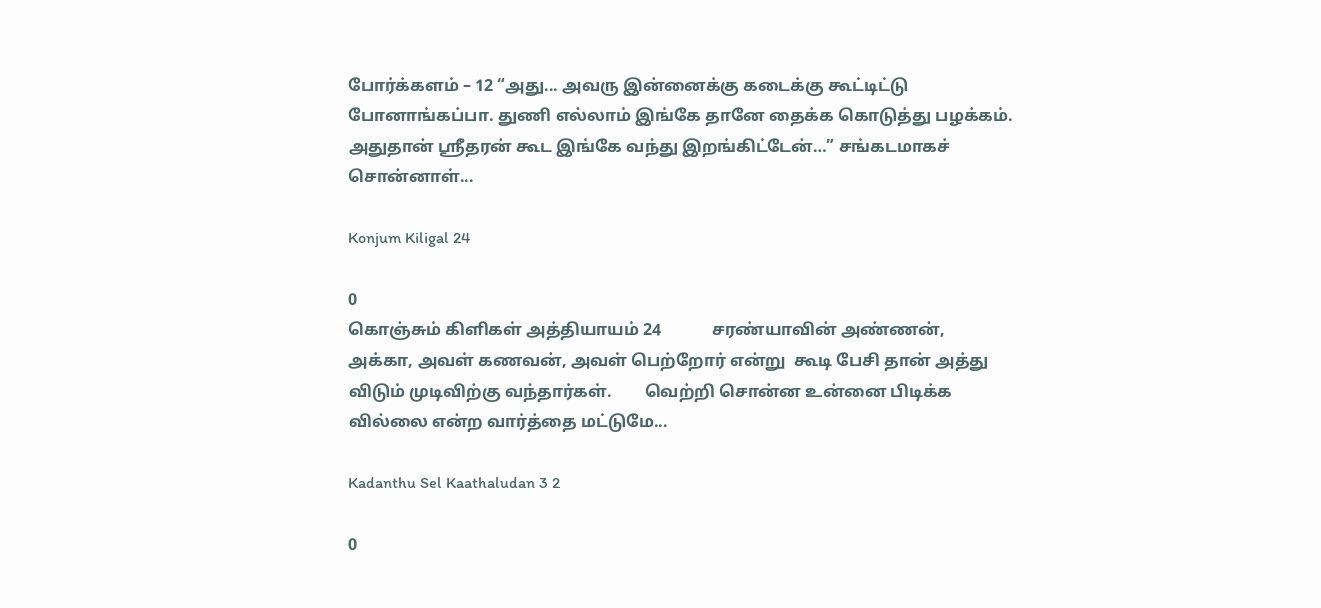போர்க்களம் – 12 “அது... அவரு இன்னைக்கு கடைக்கு கூட்டிட்டு போனாங்கப்பா. துணி எல்லாம் இங்கே தானே தைக்க கொடுத்து பழக்கம். அதுதான் ஸ்ரீதரன் கூட இங்கே வந்து இறங்கிட்டேன்…” சங்கடமாகச் சொன்னாள்...

Konjum Kiligal 24

0
கொஞ்சும் கிளிகள் அத்தியாயம் 24            சரண்யாவின் அண்ணன், அக்கா, அவள் கணவன், அவள் பெற்றோர் என்று  கூடி பேசி தான் அத்து விடும் முடிவிற்கு வந்தார்கள்.        வெற்றி சொன்ன உன்னை பிடிக்க வில்லை என்ற வார்த்தை மட்டுமே...

Kadanthu Sel Kaathaludan 3 2

0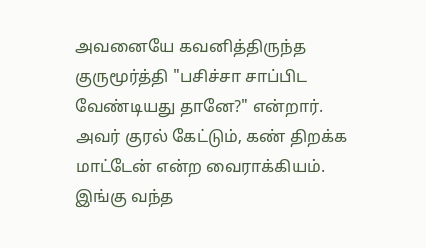அவனையே கவனித்திருந்த  குருமூர்த்தி "பசிச்சா சாப்பிட வேண்டியது தானே?" என்றார். அவர் குரல் கேட்டும், கண் திறக்க மாட்டேன் என்ற வைராக்கியம். இங்கு வந்த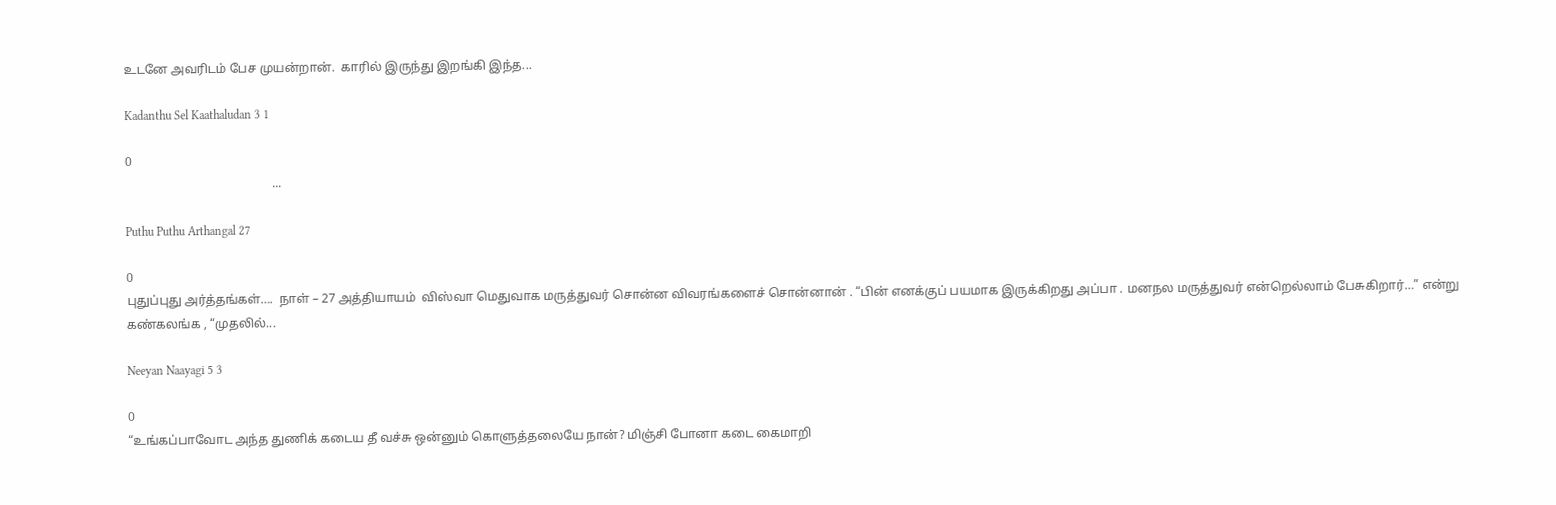உடனே அவரிடம் பேச முயன்றான்.  காரில் இருந்து இறங்கி இந்த...

Kadanthu Sel Kaathaludan 3 1

0
                                               ...

Puthu Puthu Arthangal 27

0
புதுப்புது அர்த்தங்கள்….  நாள் – 27 அத்தியாயம்  விஸ்வா மெதுவாக மருத்துவர் சொன்ன விவரங்களைச் சொன்னான் . “பின் எனக்குப் பயமாக இருக்கிறது அப்பா . மனநல மருத்துவர் என்றெல்லாம் பேசுகிறார்…” என்று கண்கலங்க , “முதலில்...

Neeyan Naayagi 5 3

0
“உங்கப்பாவோட அந்த துணிக் கடைய தீ வச்சு ஒன்னும் கொளுத்தலையே நான்? மிஞ்சி போனா கடை கைமாறி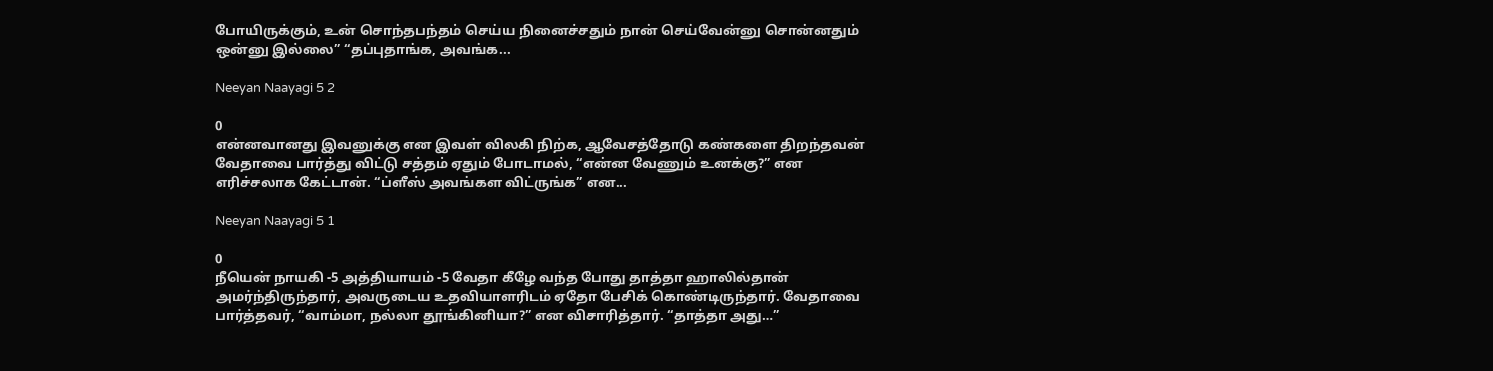போயிருக்கும், உன் சொந்தபந்தம் செய்ய நினைச்சதும் நான் செய்வேன்னு சொன்னதும் ஒன்னு இல்லை” “தப்புதாங்க, அவங்க...

Neeyan Naayagi 5 2

0
என்னவானது இவனுக்கு என இவள் விலகி நிற்க, ஆவேசத்தோடு கண்களை திறந்தவன் வேதாவை பார்த்து விட்டு சத்தம் ஏதும் போடாமல், “என்ன வேணும் உனக்கு?” என எரிச்சலாக கேட்டான். “ப்ளீஸ் அவங்கள விட்ருங்க” என...

Neeyan Naayagi 5 1

0
நீயென் நாயகி -5 அத்தியாயம் -5 வேதா கீழே வந்த போது தாத்தா ஹாலில்தான் அமர்ந்திருந்தார், அவருடைய உதவியாளரிடம் ஏதோ பேசிக் கொண்டிருந்தார். வேதாவை பார்த்தவர், “வாம்மா, நல்லா தூங்கினியா?” என விசாரித்தார். “தாத்தா அது…”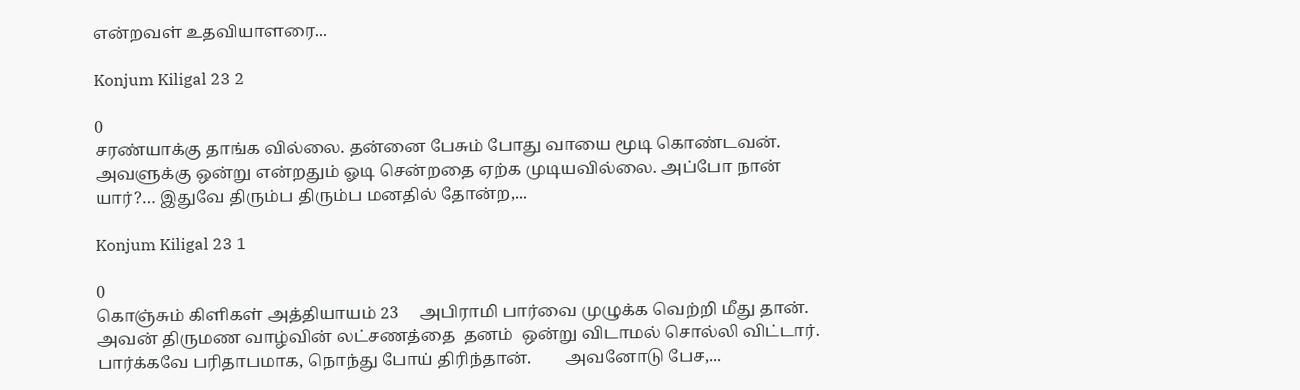என்றவள் உதவியாளரை...

Konjum Kiligal 23 2

0
சரண்யாக்கு தாங்க வில்லை. தன்னை பேசும் போது வாயை மூடி கொண்டவன். அவளுக்கு ஒன்று என்றதும் ஓடி சென்றதை ஏற்க முடியவில்லை. அப்போ நான் யார்?… இதுவே திரும்ப திரும்ப மனதில் தோன்ற,...

Konjum Kiligal 23 1

0
கொஞ்சும் கிளிகள் அத்தியாயம் 23     அபிராமி பார்வை முழுக்க வெற்றி மீது தான். அவன் திருமண வாழ்வின் லட்சணத்தை  தனம்  ஒன்று விடாமல் சொல்லி விட்டார்.  பார்க்கவே பரிதாபமாக, நொந்து போய் திரிந்தான்.        அவனோடு பேச,...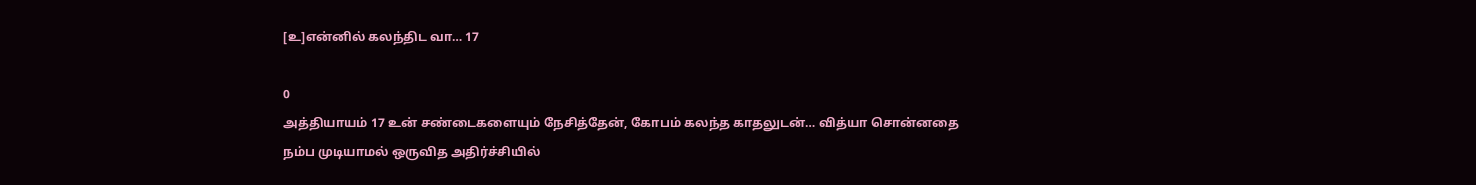[உ]என்னில் கலந்திட வா… 17

0
அத்தியாயம் 17 உன் சண்டைகளையும் நேசித்தேன், கோபம் கலந்த காதலுடன்… வித்யா சொன்னதை நம்ப முடியாமல் ஒருவித அதிர்ச்சியில்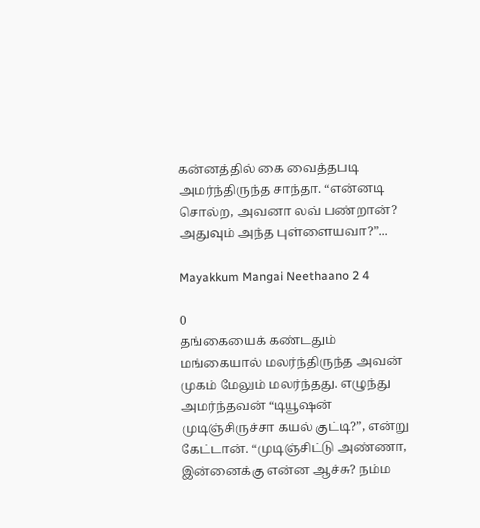கன்னத்தில் கை வைத்தபடி அமர்ந்திருந்த சாந்தா. “என்னடி சொல்ற, அவனா லவ் பண்றான்? அதுவும் அந்த புள்ளையவா?”...

Mayakkum Mangai Neethaano 2 4

0
தங்கையைக் கண்டதும் மங்கையால் மலர்ந்திருந்த அவன் முகம் மேலும் மலர்ந்தது. எழுந்து அமர்ந்தவன் “டியூஷன் முடிஞ்சிருச்சா கயல் குட்டி?”, என்று கேட்டான். “முடிஞ்சிட்டு அண்ணா, இன்னைக்கு என்ன ஆச்சு? நம்ம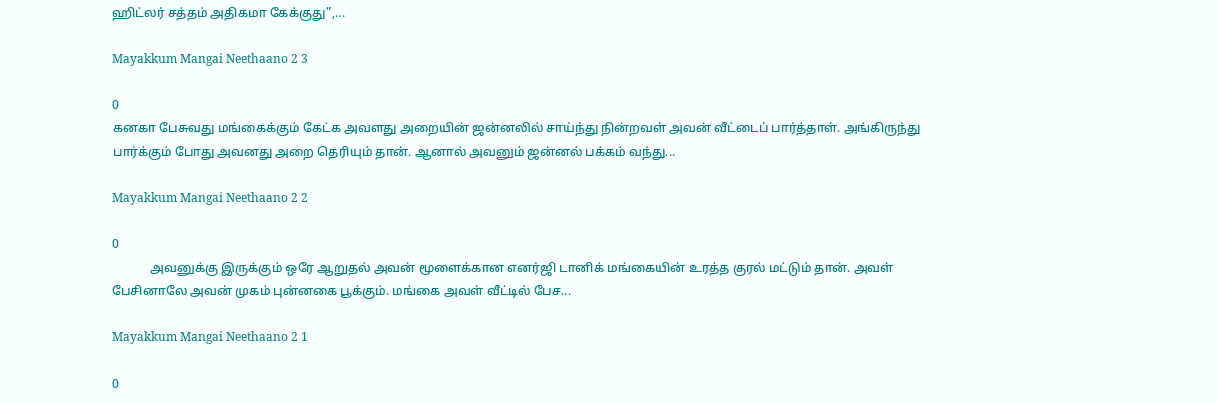ஹிட்லர் சத்தம் அதிகமா கேக்குது”,...

Mayakkum Mangai Neethaano 2 3

0
கனகா பேசுவது மங்கைக்கும் கேட்க அவளது அறையின் ஜன்னலில் சாய்ந்து நின்றவள் அவன் வீட்டைப் பார்த்தாள். அங்கிருந்து பார்க்கும் போது அவனது அறை தெரியும் தான். ஆனால் அவனும் ஜன்னல் பக்கம் வந்து...

Mayakkum Mangai Neethaano 2 2

0
            அவனுக்கு இருக்கும் ஒரே ஆறுதல் அவன் மூளைக்கான எனர்ஜி டானிக் மங்கையின் உரத்த குரல் மட்டும் தான். அவள் பேசினாலே அவன் முகம் புன்னகை பூக்கும். மங்கை அவள் வீட்டில் பேச...

Mayakkum Mangai Neethaano 2 1

0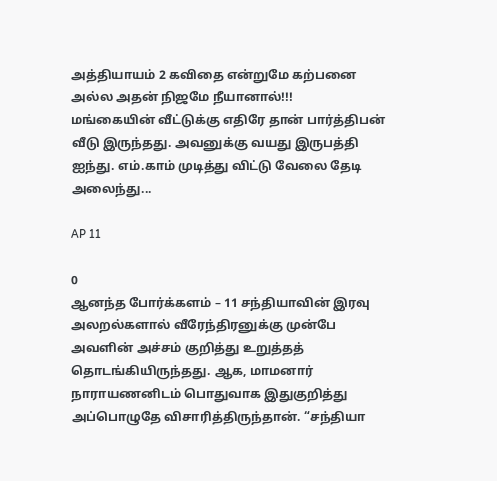அத்தியாயம் 2 கவிதை என்றுமே கற்பனை அல்ல அதன் நிஜமே நீயானால்!!!             மங்கையின் வீட்டுக்கு எதிரே தான் பார்த்திபன் வீடு இருந்தது. அவனுக்கு வயது இருபத்தி ஐந்து. எம்.காம் முடித்து விட்டு வேலை தேடி அலைந்து...

AP 11

0
ஆனந்த போர்க்களம் – 11 சந்தியாவின் இரவு அலறல்களால் வீரேந்திரனுக்கு முன்பே அவளின் அச்சம் குறித்து உறுத்தத் தொடங்கியிருந்தது. ஆக, மாமனார் நாராயணனிடம் பொதுவாக இதுகுறித்து அப்பொழுதே விசாரித்திருந்தான். “சந்தியா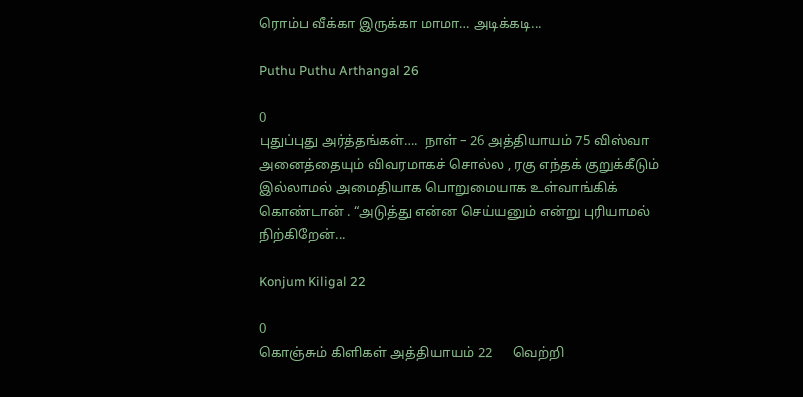ரொம்ப வீக்கா இருக்கா மாமா… அடிக்கடி...

Puthu Puthu Arthangal 26

0
புதுப்புது அர்த்தங்கள்….  நாள் – 26 அத்தியாயம் 75 விஸ்வா அனைத்தையும் விவரமாகச் சொல்ல , ரகு எந்தக் குறுக்கீடும் இல்லாமல் அமைதியாக பொறுமையாக உள்வாங்கிக் கொண்டான் . “அடுத்து என்ன செய்யனும் என்று புரியாமல் நிற்கிறேன்...

Konjum Kiligal 22

0
கொஞ்சும் கிளிகள் அத்தியாயம் 22      வெற்றி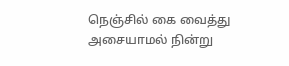நெஞ்சில் கை வைத்து அசையாமல் நின்று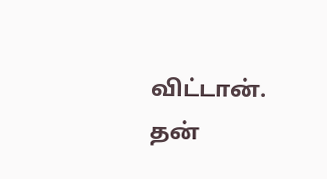விட்டான். தன்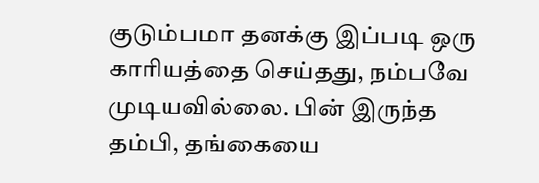குடும்பமா தனக்கு இப்படி ஒரு காரியத்தை செய்தது, நம்பவே முடியவில்லை. பின் இருந்த தம்பி, தங்கையை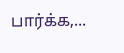பார்க்க,...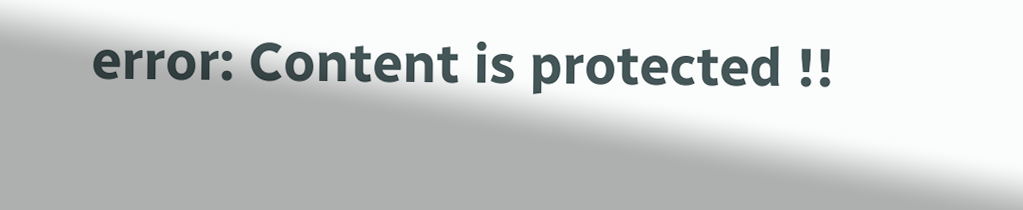error: Content is protected !!